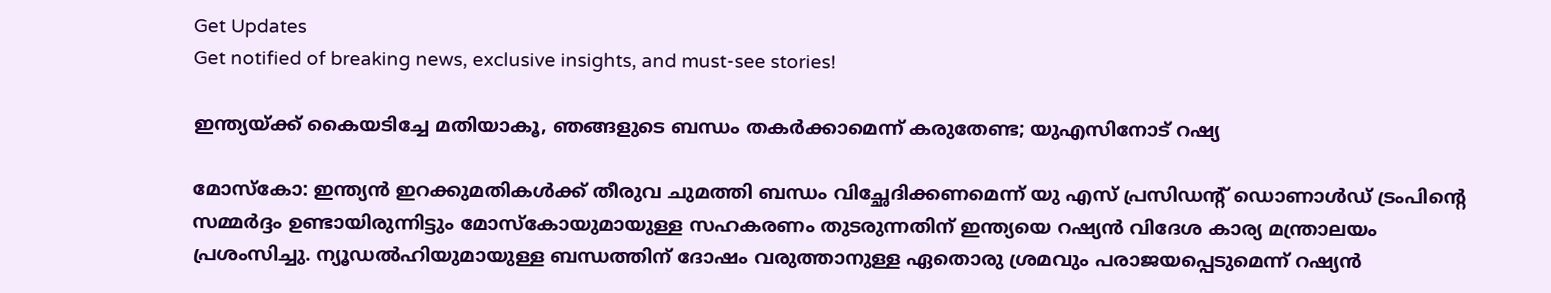Get Updates
Get notified of breaking news, exclusive insights, and must-see stories!

ഇന്ത്യയ്ക്ക് കൈയടിച്ചേ മതിയാകൂ, ഞങ്ങളുടെ ബന്ധം തകര്‍ക്കാമെന്ന് കരുതേണ്ട; യുഎസിനോട് റഷ്യ

മോസ്‌കോ: ഇന്ത്യന്‍ ഇറക്കുമതികള്‍ക്ക് തീരുവ ചുമത്തി ബന്ധം വിച്ഛേദിക്കണമെന്ന് യു എസ് പ്രസിഡന്റ് ഡൊണാള്‍ഡ് ട്രംപിന്റെ സമ്മര്‍ദ്ദം ഉണ്ടായിരുന്നിട്ടും മോസ്‌കോയുമായുള്ള സഹകരണം തുടരുന്നതിന് ഇന്ത്യയെ റഷ്യന്‍ വിദേശ കാര്യ മന്ത്രാലയം പ്രശംസിച്ചു. ന്യൂഡല്‍ഹിയുമായുള്ള ബന്ധത്തിന് ദോഷം വരുത്താനുള്ള ഏതൊരു ശ്രമവും പരാജയപ്പെടുമെന്ന് റഷ്യന്‍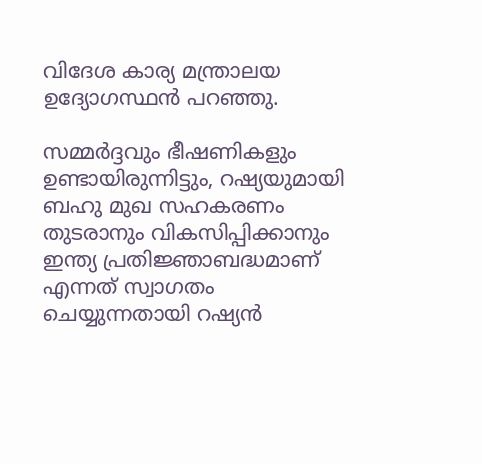വിദേശ കാര്യ മന്ത്രാലയ ഉദ്യോഗസ്ഥന്‍ പറഞ്ഞു.

സമ്മര്‍ദ്ദവും ഭീഷണികളും ഉണ്ടായിരുന്നിട്ടും, റഷ്യയുമായി ബഹു മുഖ സഹകരണം തുടരാനും വികസിപ്പിക്കാനും ഇന്ത്യ പ്രതിജ്ഞാബദ്ധമാണ് എന്നത് സ്വാഗതം ചെയ്യുന്നതായി റഷ്യന്‍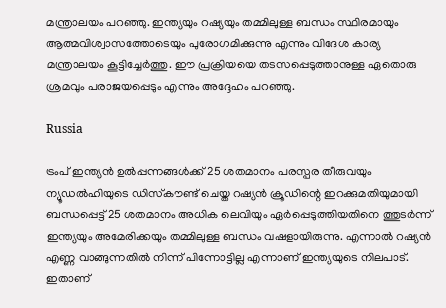മന്ത്രാലയം പറഞ്ഞു. ഇന്ത്യയും റഷ്യയും തമ്മിലുള്ള ബന്ധം സ്ഥിരമായും ആത്മവിശ്വാസത്തോടെയും പുരോഗമിക്കുന്നു എന്നും വിദേശ കാര്യ മന്ത്രാലയം കൂട്ടിച്ചേര്‍ത്തു. ഈ പ്രക്രിയയെ തടസപ്പെടുത്താനുള്ള ഏതൊരു ശ്രമവും പരാജയപ്പെടും എന്നും അദ്ദേഹം പറഞ്ഞു.

Russia

ട്രംപ് ഇന്ത്യന്‍ ഉല്‍പ്പന്നങ്ങള്‍ക്ക് 25 ശതമാനം പരസ്പര തീരുവയും ന്യൂഡല്‍ഹിയുടെ ഡിസ്‌കൗണ്ട് ചെയ്ത റഷ്യന്‍ ക്രൂഡിന്റെ ഇറക്കുമതിയുമായി ബന്ധപ്പെട്ട് 25 ശതമാനം അധിക ലെവിയും ഏര്‍പ്പെടുത്തിയതിനെ ത്തുടര്‍ന്ന് ഇന്ത്യയും അമേരിക്കയും തമ്മിലുള്ള ബന്ധം വഷളായിരുന്നു. എന്നാല്‍ റഷ്യന്‍ എണ്ണ വാങ്ങുന്നതില്‍ നിന്ന് പിന്നോട്ടില്ല എന്നാണ് ഇന്ത്യയുടെ നിലപാട്. ഇതാണ്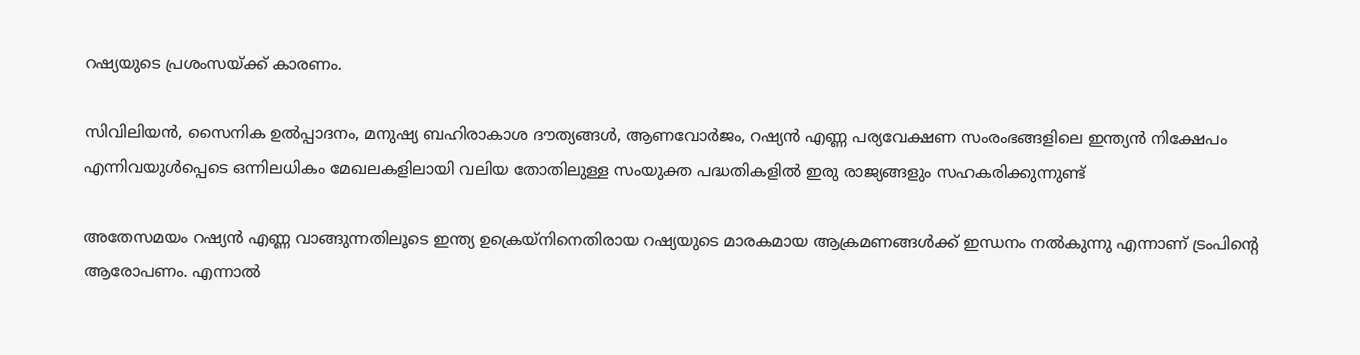റഷ്യയുടെ പ്രശംസയ്ക്ക് കാരണം.

സിവിലിയന്‍, സൈനിക ഉല്‍പ്പാദനം, മനുഷ്യ ബഹിരാകാശ ദൗത്യങ്ങള്‍, ആണവോര്‍ജം, റഷ്യന്‍ എണ്ണ പര്യവേക്ഷണ സംരംഭങ്ങളിലെ ഇന്ത്യന്‍ നിക്ഷേപം എന്നിവയുള്‍പ്പെടെ ഒന്നിലധികം മേഖലകളിലായി വലിയ തോതിലുള്ള സംയുക്ത പദ്ധതികളില്‍ ഇരു രാജ്യങ്ങളും സഹകരിക്കുന്നുണ്ട്

അതേസമയം റഷ്യന്‍ എണ്ണ വാങ്ങുന്നതിലൂടെ ഇന്ത്യ ഉക്രെയ്‌നിനെതിരായ റഷ്യയുടെ മാരകമായ ആക്രമണങ്ങള്‍ക്ക് ഇന്ധനം നല്‍കുന്നു എന്നാണ് ട്രംപിന്റെ ആരോപണം. എന്നാല്‍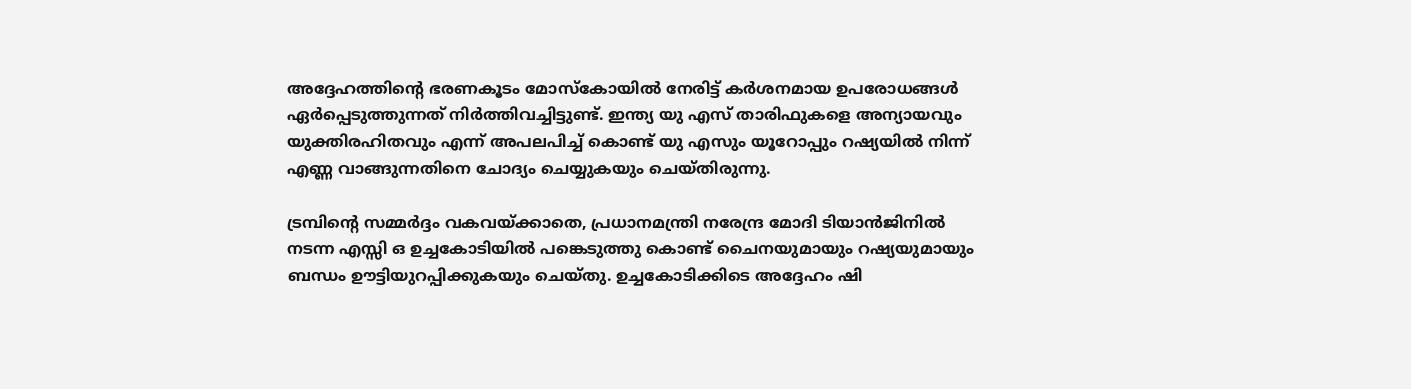അദ്ദേഹത്തിന്റെ ഭരണകൂടം മോസ്‌കോയില്‍ നേരിട്ട് കര്‍ശനമായ ഉപരോധങ്ങള്‍ ഏര്‍പ്പെടുത്തുന്നത് നിര്‍ത്തിവച്ചിട്ടുണ്ട്. ഇന്ത്യ യു എസ് താരിഫുകളെ അന്യായവും യുക്തിരഹിതവും എന്ന് അപലപിച്ച് കൊണ്ട് യു എസും യൂറോപ്പും റഷ്യയില്‍ നിന്ന് എണ്ണ വാങ്ങുന്നതിനെ ചോദ്യം ചെയ്യുകയും ചെയ്തിരുന്നു.

ട്രമ്പിന്റെ സമ്മര്‍ദ്ദം വകവയ്ക്കാതെ, പ്രധാനമന്ത്രി നരേന്ദ്ര മോദി ടിയാന്‍ജിനില്‍ നടന്ന എസ്സി ഒ ഉച്ചകോടിയില്‍ പങ്കെടുത്തു കൊണ്ട് ചൈനയുമായും റഷ്യയുമായും ബന്ധം ഊട്ടിയുറപ്പിക്കുകയും ചെയ്തു. ഉച്ചകോടിക്കിടെ അദ്ദേഹം ഷി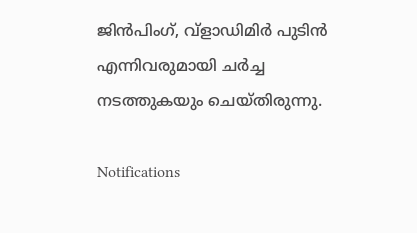ജിന്‍പിംഗ്, വ്ളാഡിമിര്‍ പുടിന്‍ എന്നിവരുമായി ചര്‍ച്ച നടത്തുകയും ചെയ്തിരുന്നു.

Notifications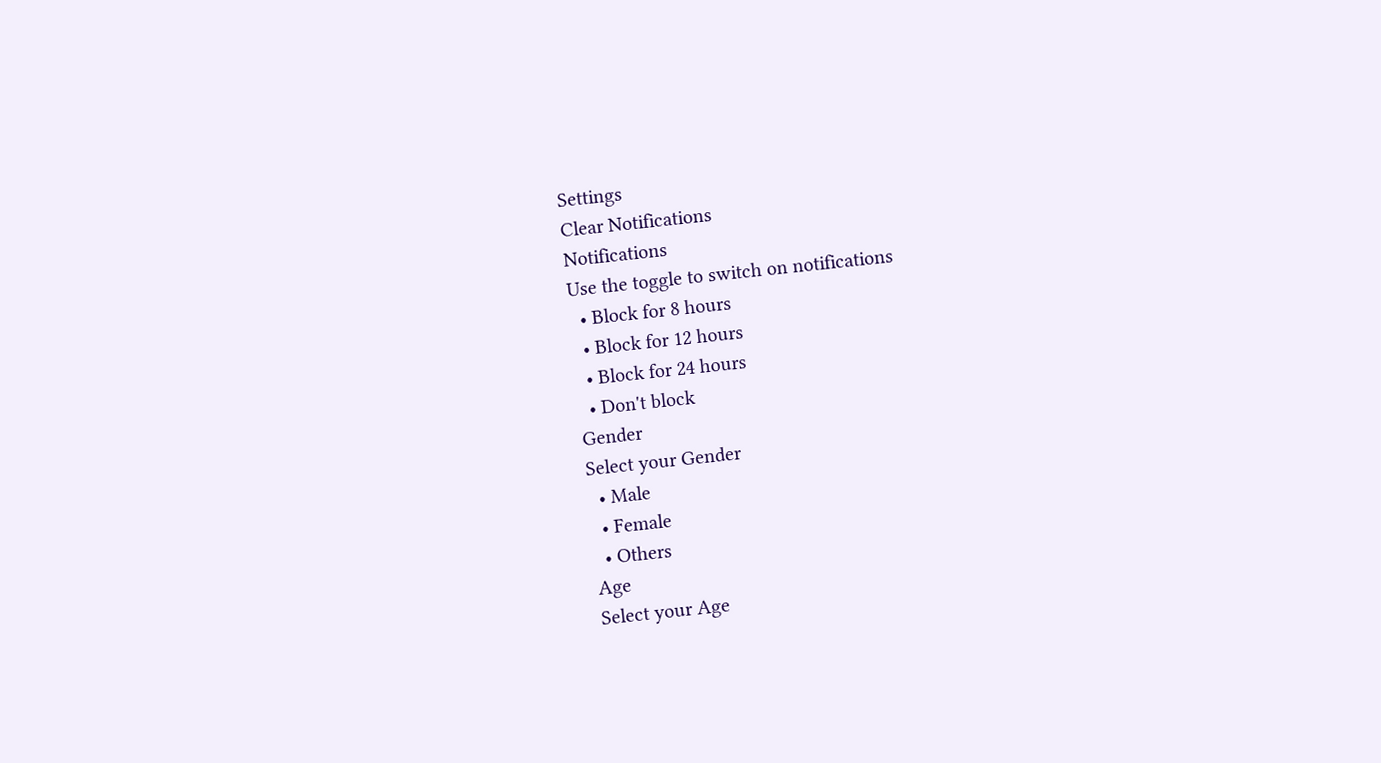Settings
Clear Notifications
Notifications
Use the toggle to switch on notifications
  • Block for 8 hours
  • Block for 12 hours
  • Block for 24 hours
  • Don't block
Gender
Select your Gender
  • Male
  • Female
  • Others
Age
Select your Age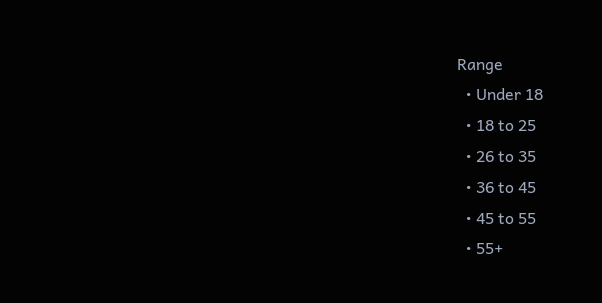Range
  • Under 18
  • 18 to 25
  • 26 to 35
  • 36 to 45
  • 45 to 55
  • 55+